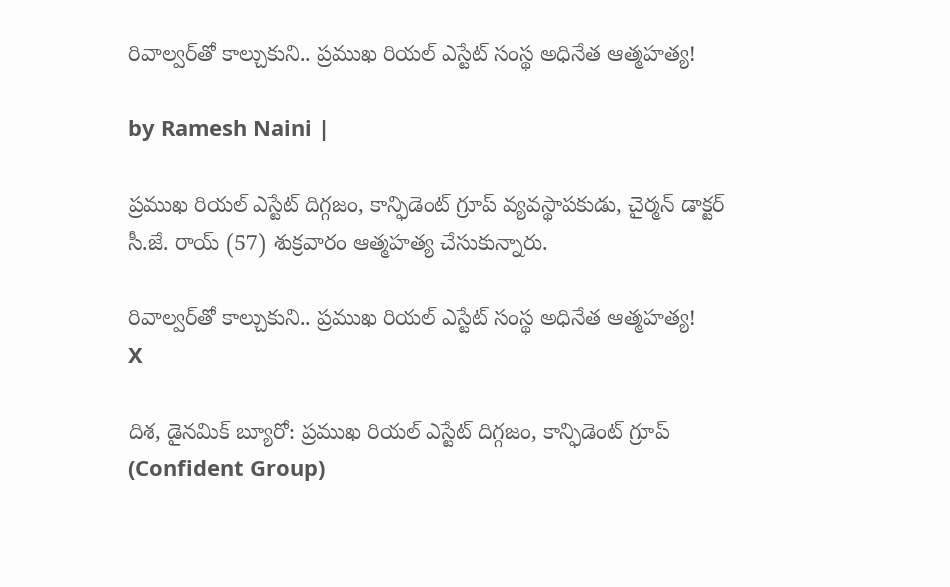రివాల్వర్‌తో కాల్చుకుని.. ప్రముఖ రియల్ ఎస్టేట్ సంస్థ అధినేత ఆత్మహత్య!

by Ramesh Naini |

ప్రముఖ రియల్ ఎస్టేట్ దిగ్గజం, కాన్ఫిడెంట్ గ్రూప్ వ్యవస్థాపకుడు, చైర్మన్ డాక్టర్ సీ.జే. రాయ్ (57) శుక్రవారం ఆత్మహత్య చేసుకున్నారు.

రివాల్వర్‌తో కాల్చుకుని.. ప్రముఖ రియల్ ఎస్టేట్ సంస్థ అధినేత ఆత్మహత్య!
X

దిశ, డైనమిక్ బ్యూరో: ప్రముఖ రియల్ ఎస్టేట్ దిగ్గజం, కాన్ఫిడెంట్ గ్రూప్ (Confident Group)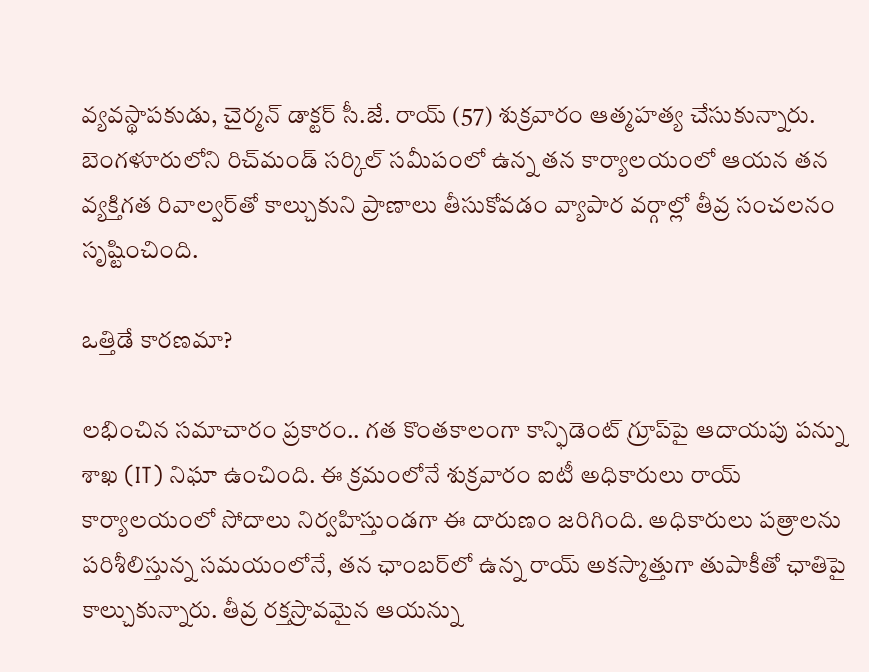వ్యవస్థాపకుడు, చైర్మన్ డాక్టర్ సీ.జే. రాయ్ (57) శుక్రవారం ఆత్మహత్య చేసుకున్నారు. బెంగళూరులోని రిచ్‌మండ్ సర్కిల్ సమీపంలో ఉన్న తన కార్యాలయంలో ఆయన తన వ్యక్తిగత రివాల్వర్‌తో కాల్చుకుని ప్రాణాలు తీసుకోవడం వ్యాపార వర్గాల్లో తీవ్ర సంచలనం సృష్టించింది.

ఒత్తిడే కారణమా?

లభించిన సమాచారం ప్రకారం.. గత కొంతకాలంగా కాన్ఫిడెంట్ గ్రూప్‌పై ఆదాయపు పన్ను శాఖ (IT) నిఘా ఉంచింది. ఈ క్రమంలోనే శుక్రవారం ఐటీ అధికారులు రాయ్ కార్యాలయంలో సోదాలు నిర్వహిస్తుండగా ఈ దారుణం జరిగింది. అధికారులు పత్రాలను పరిశీలిస్తున్న సమయంలోనే, తన ఛాంబర్‌లో ఉన్న రాయ్ అకస్మాత్తుగా తుపాకీతో ఛాతిపై కాల్చుకున్నారు. తీవ్ర రక్తస్రావమైన ఆయన్ను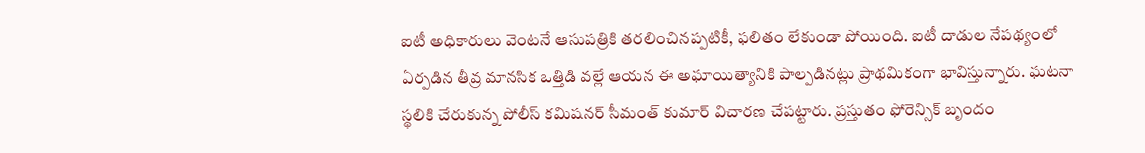ఐటీ అధికారులు వెంటనే ఆసుపత్రికి తరలించినప్పటికీ, ఫలితం లేకుండా పోయింది. ఐటీ దాడుల నేపథ్యంలో ఏర్పడిన తీవ్ర మానసిక ఒత్తిడి వల్లే ఆయన ఈ అఘాయిత్యానికి పాల్పడినట్లు ప్రాథమికంగా భావిస్తున్నారు. ఘటనా స్థలికి చేరుకున్న పోలీస్ కమిషనర్ సీమంత్ కుమార్ విచారణ చేపట్టారు. ప్రస్తుతం ఫోరెన్సిక్ బృందం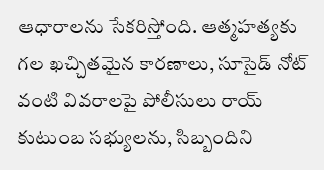ఆధారాలను సేకరిస్తోంది. ఆత్మహత్యకు గల ఖచ్చితమైన కారణాలు, సూసైడ్ నోట్ వంటి వివరాలపై పోలీసులు రాయ్ కుటుంబ సభ్యులను, సిబ్బందిని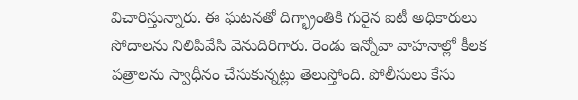విచారిస్తున్నారు. ఈ ఘటనతో దిగ్భ్రాంతికి గురైన ఐటీ అధికారులు సోదాలను నిలిపివేసి వెనుదిరిగారు. రెండు ఇన్నోవా వాహనాల్లో కీలక పత్రాలను స్వాధీనం చేసుకున్నట్లు తెలుస్తోంది. పోలీసులు కేసు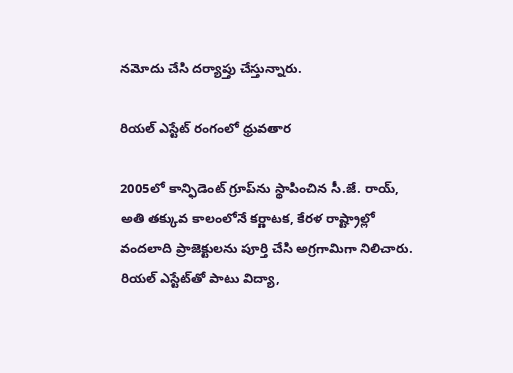నమోదు చేసి దర్యాప్తు చేస్తున్నారు.

రియల్ ఎస్టేట్ రంగంలో ధ్రువతార

2005లో కాన్ఫిడెంట్ గ్రూప్‌ను స్థాపించిన సీ.జే. రాయ్, అతి తక్కువ కాలంలోనే కర్ణాటక, కేరళ రాష్ట్రాల్లో వందలాది ప్రాజెక్టులను పూర్తి చేసి అగ్రగామిగా నిలిచారు. రియల్ ఎస్టేట్‌తో పాటు విద్యా,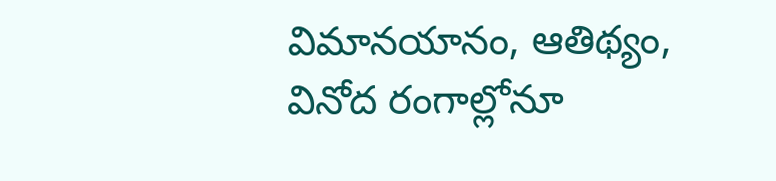విమానయానం, ఆతిథ్యం, వినోద రంగాల్లోనూ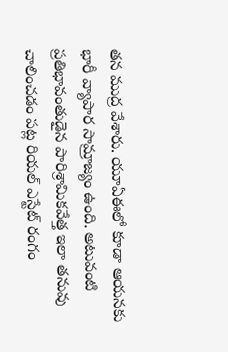తన ముద్ర వేశారు. యూఏఈలో కూడా ఆయనకు భారీ వ్యాపార సామ్రాజ్యం ఉంది. అటువంటి ప్రతిభావంతుడైన పారిశ్రామికవేత్త ఇలా తనువు చాలించడం పట్ల రియల్ ఎస్టేట్ రంగం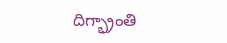దిగ్భ్రాంతి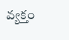వ్యక్తం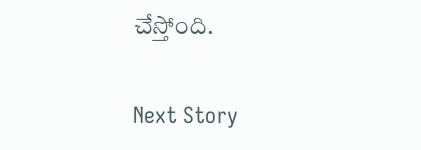చేస్తోంది.

Next Story